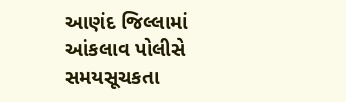આણંદ જિલ્લામાં આંકલાવ પોલીસે સમયસૂચકતા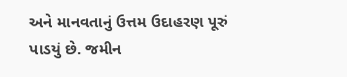અને માનવતાનું ઉત્તમ ઉદાહરણ પૂરું પાડયું છે. જમીન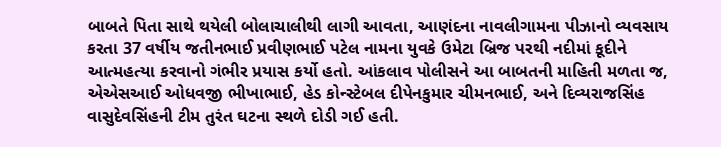બાબતે પિતા સાથે થયેલી બોલાચાલીથી લાગી આવતા, આણંદના નાવલીગામના પીઝાનો વ્યવસાય કરતા 37 વર્ષીય જતીનભાઈ પ્રવીણભાઈ પટેલ નામના યુવકે ઉમેટા બ્રિજ પરથી નદીમાં કૂદીને આત્મહત્યા કરવાનો ગંભીર પ્રયાસ કર્યો હતો. આંકલાવ પોલીસને આ બાબતની માહિતી મળતા જ, એએસઆઈ ઓધવજી ભીખાભાઈ, હેડ કોન્સ્ટેબલ દીપેનકુમાર ચીમનભાઈ, અને દિવ્યરાજસિંહ વાસુદેવસિંહની ટીમ તુરંત ઘટના સ્થળે દોડી ગઈ હતી.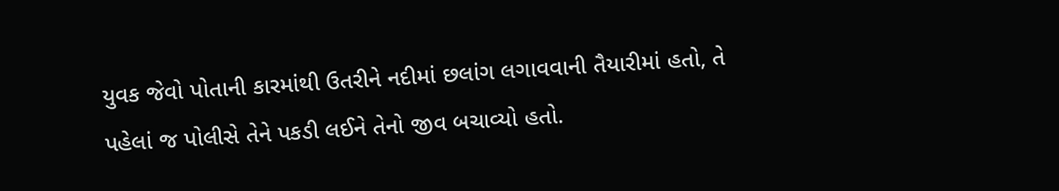યુવક જેવો પોતાની કારમાંથી ઉતરીને નદીમાં છલાંગ લગાવવાની તૈયારીમાં હતો, તે પહેલાં જ પોલીસે તેને પકડી લઈને તેનો જીવ બચાવ્યો હતો.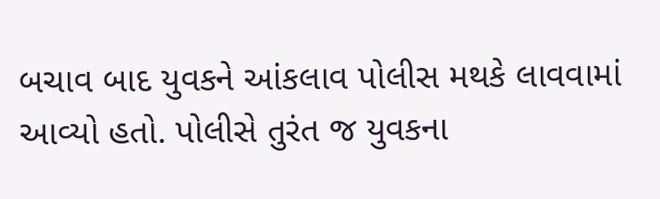બચાવ બાદ યુવકને આંકલાવ પોલીસ મથકે લાવવામાં આવ્યો હતો. પોલીસે તુરંત જ યુવકના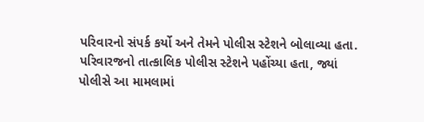પરિવારનો સંપર્ક કર્યો અને તેમને પોલીસ સ્ટેશને બોલાવ્યા હતા. પરિવારજનો તાત્કાલિક પોલીસ સ્ટેશને પહોંચ્યા હતા, જ્યાં પોલીસે આ મામલામાં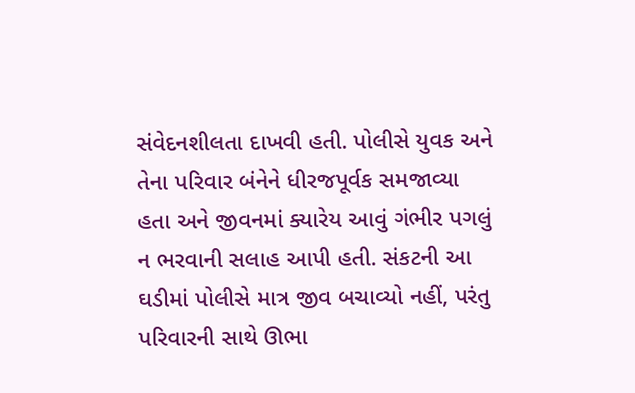સંવેદનશીલતા દાખવી હતી. પોલીસે યુવક અને તેના પરિવાર બંનેને ધીરજપૂર્વક સમજાવ્યા હતા અને જીવનમાં ક્યારેય આવું ગંભીર પગલું ન ભરવાની સલાહ આપી હતી. સંકટની આ ઘડીમાં પોલીસે માત્ર જીવ બચાવ્યો નહીં, પરંતુ પરિવારની સાથે ઊભા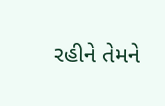રહીને તેમને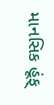માનસિક હૂંફ્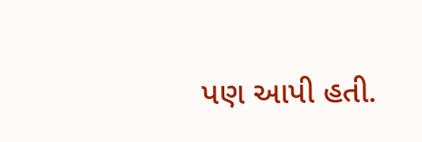પણ આપી હતી.